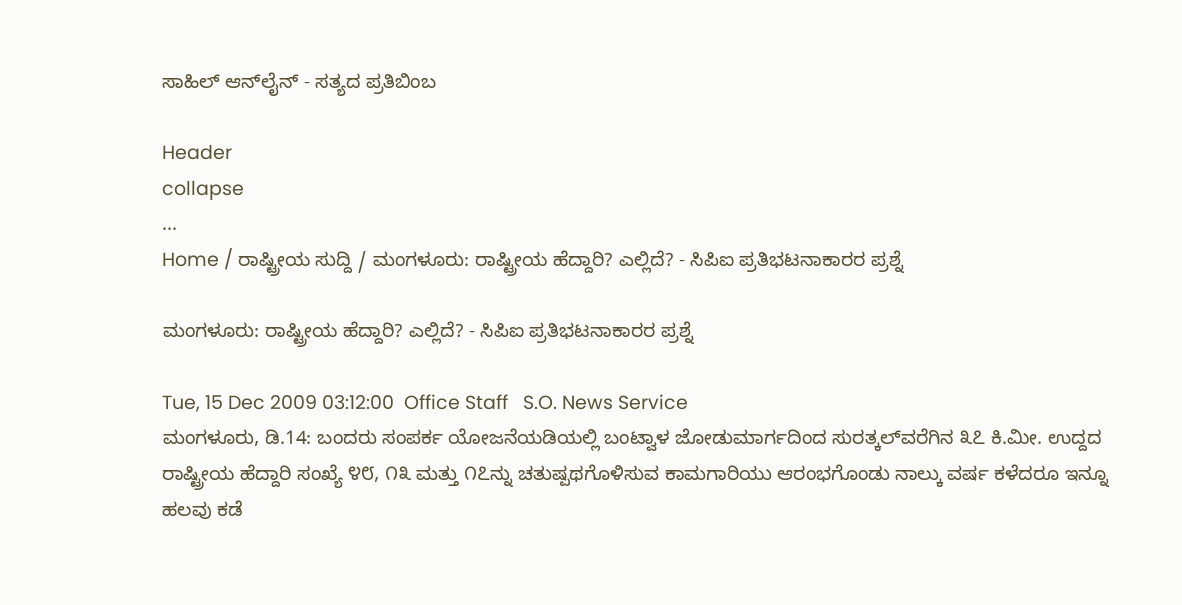ಸಾಹಿಲ್ ಆನ್‌ಲೈನ್ - ಸತ್ಯದ ಪ್ರತಿಬಿಂಬ

Header
collapse
...
Home / ರಾಷ್ಟ್ರೀಯ ಸುದ್ದಿ / ಮಂಗಳೂರು: ರಾಷ್ಟ್ರೀಯ ಹೆದ್ದಾರಿ? ಎಲ್ಲಿದೆ? - ಸಿಪಿಐ ಪ್ರತಿಭಟನಾಕಾರರ ಪ್ರಶ್ನೆ

ಮಂಗಳೂರು: ರಾಷ್ಟ್ರೀಯ ಹೆದ್ದಾರಿ? ಎಲ್ಲಿದೆ? - ಸಿಪಿಐ ಪ್ರತಿಭಟನಾಕಾರರ ಪ್ರಶ್ನೆ

Tue, 15 Dec 2009 03:12:00  Office Staff   S.O. News Service
ಮಂಗಳೂರು, ಡಿ.14: ಬಂದರು ಸಂಪರ್ಕ ಯೋಜನೆಯಡಿಯಲ್ಲಿ ಬಂಟ್ವಾಳ ಜೋಡುಮಾರ್ಗದಿಂದ ಸುರತ್ಕಲ್‌ವರೆಗಿನ ೩೭ ಕಿ.ಮೀ. ಉದ್ದದ ರಾಷ್ಟ್ರೀಯ ಹೆದ್ದಾರಿ ಸಂಖ್ಯೆ ೪೮, ೧೩ ಮತ್ತು ೧೭ನ್ನು ಚತುಷ್ಪಥಗೊಳಿಸುವ ಕಾಮಗಾರಿಯು ಆರಂಭಗೊಂಡು ನಾಲ್ಕು ವರ್ಷ ಕಳೆದರೂ ಇನ್ನೂ ಹಲವು ಕಡೆ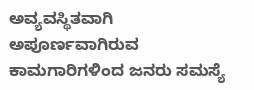ಅವ್ಯವಸ್ಥಿತವಾಗಿ ಅಪೂರ್ಣವಾಗಿರುವ ಕಾಮಗಾರಿಗಳಿಂದ ಜನರು ಸಮಸ್ಯೆ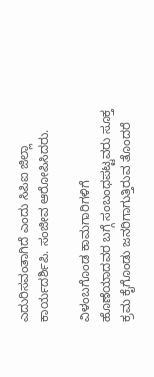ಎದುರಿಸವಂತಾಗಿದೆ ಎಂದು ಸಿಪಿ‌ಐ ಜಿಲ್ಲಾ ಕಾರ್ಯದರ್ಶಿಪಿ. ಸಂಜೀವ ಆರೋಪಿಸಿದರು.

ವಿಳಂಬಗೊಂಡ ಕಾಮಗಾರಿಗಳಿಗೆ ಹೊಣೆಯಾದವರ ಬಗ್ಗೆ ಸಂಬಂಧಪಟ್ಟವರು ಸೂಕ್ತ ಕ್ರಮ ಕೈಗೊಂಡು ಜನರಿಗಾಗುತ್ತಿರುವ ತೊಂದರೆ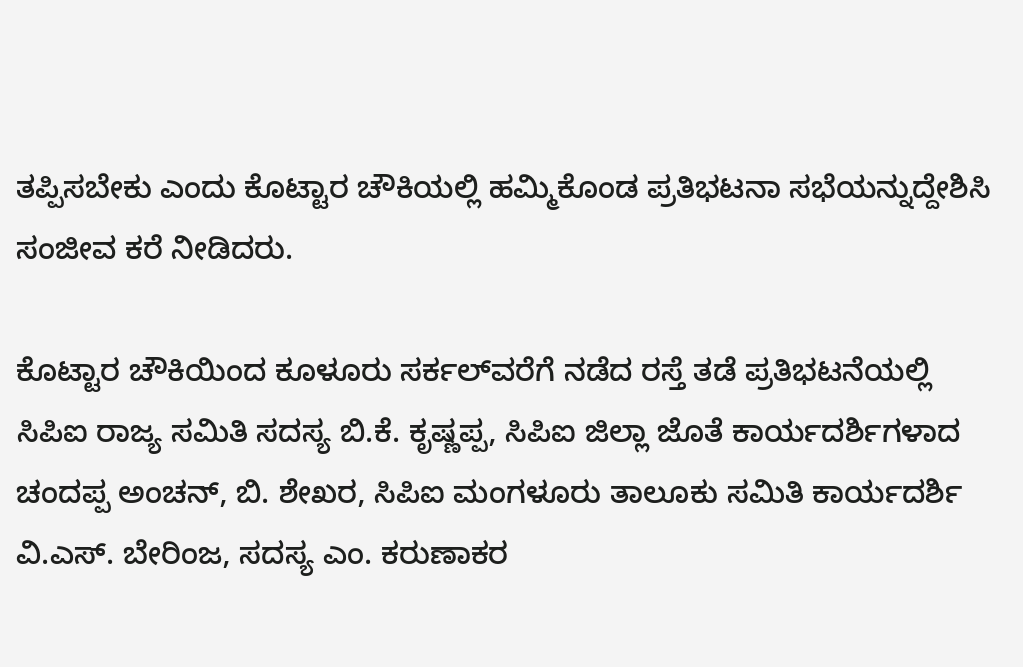ತಪ್ಪಿಸಬೇಕು ಎಂದು ಕೊಟ್ಟಾರ ಚೌಕಿಯಲ್ಲಿ ಹಮ್ಮಿಕೊಂಡ ಪ್ರತಿಭಟನಾ ಸಭೆಯನ್ನುದ್ದೇಶಿಸಿ ಸಂಜೀವ ಕರೆ ನೀಡಿದರು.

ಕೊಟ್ಟಾರ ಚೌಕಿಯಿಂದ ಕೂಳೂರು ಸರ್ಕಲ್‌ವರೆಗೆ ನಡೆದ ರಸ್ತೆ ತಡೆ ಪ್ರತಿಭಟನೆಯಲ್ಲಿ ಸಿಪಿ‌ಐ ರಾಜ್ಯ ಸಮಿತಿ ಸದಸ್ಯ ಬಿ.ಕೆ. ಕೃಷ್ಣಪ್ಪ, ಸಿಪಿ‌ಐ ಜಿಲ್ಲಾ ಜೊತೆ ಕಾರ್ಯದರ್ಶಿಗಳಾದ ಚಂದಪ್ಪ ಅಂಚನ್, ಬಿ. ಶೇಖರ, ಸಿಪಿ‌ಐ ಮಂಗಳೂರು ತಾಲೂಕು ಸಮಿತಿ ಕಾರ್ಯದರ್ಶಿ ವಿ.ಎಸ್. ಬೇರಿಂಜ, ಸದಸ್ಯ ಎಂ. ಕರುಣಾಕರ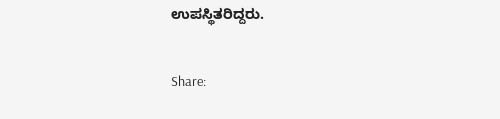ಉಪಸ್ಥಿತರಿದ್ದರು.

Share: